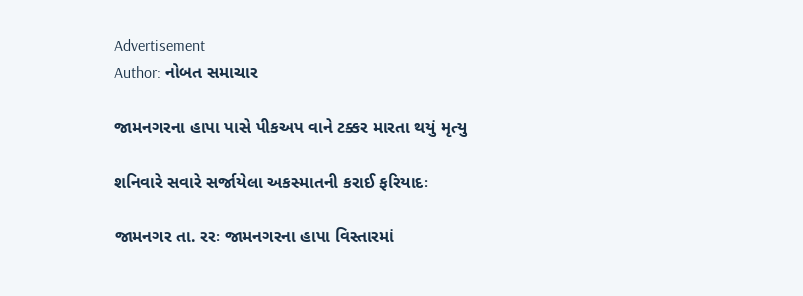Advertisement
Author: નોબત સમાચાર

જામનગરના હાપા પાસે પીકઅપ વાને ટક્કર મારતા થયું મૃત્યુ

શનિવારે સવારે સર્જાયેલા અકસ્માતની કરાઈ ફરિયાદઃ

જામનગર તા. રરઃ જામનગરના હાપા વિસ્તારમાં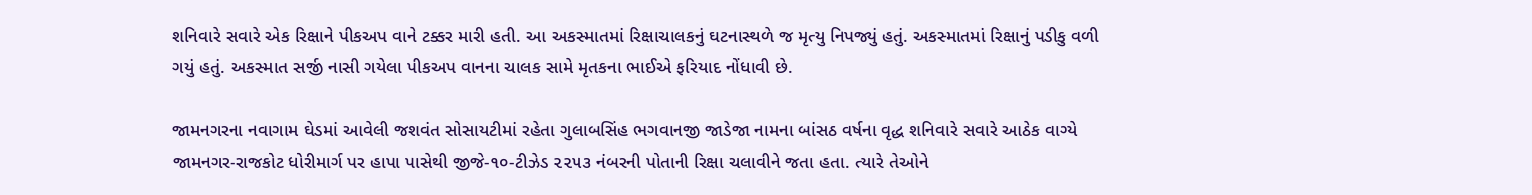શનિવારે સવારે એક રિક્ષાને પીકઅપ વાને ટક્કર મારી હતી. આ અકસ્માતમાં રિક્ષાચાલકનું ઘટનાસ્થળે જ મૃત્યુ નિપજ્યું હતું. અકસ્માતમાં રિક્ષાનું પડીકુ વળી ગયું હતું. અકસ્માત સર્જી નાસી ગયેલા પીકઅપ વાનના ચાલક સામે મૃતકના ભાઈએ ફરિયાદ નોંધાવી છે.

જામનગરના નવાગામ ઘેડમાં આવેલી જશવંત સોસાયટીમાં રહેતા ગુલાબસિંહ ભગવાનજી જાડેજા નામના બાંસઠ વર્ષના વૃદ્ધ શનિવારે સવારે આઠેક વાગ્યે જામનગર-રાજકોટ ધોરીમાર્ગ પર હાપા પાસેથી જીજે-૧૦-ટીઝેડ ૨૨૫૩ નંબરની પોતાની રિક્ષા ચલાવીને જતા હતા. ત્યારે તેઓને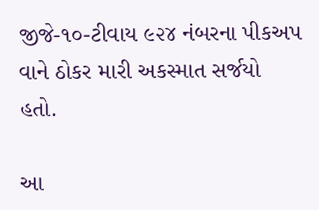જીજે-૧૦-ટીવાય ૯૨૪ નંબરના પીકઅપ વાને ઠોકર મારી અકસ્માત સર્જયો હતો.

આ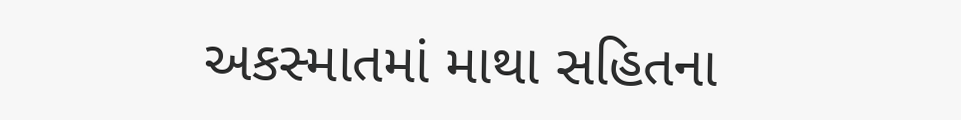અકસ્માતમાં માથા સહિતના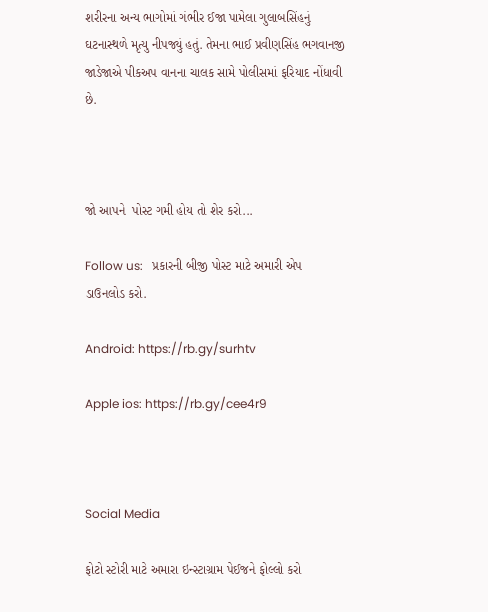શરીરના અન્ય ભાગોમાં ગંભીર ઈજા પામેલા ગુલાબસિંહનું ઘટનાસ્થળે મૃત્યુ નીપજ્યું હતું. તેમના ભાઈ પ્રવીણસિંહ ભગવાનજી જાડેજાએ પીકઅપ વાનના ચાલક સામે પોલીસમાં ફરિયાદ નોંધાવી છે.



જો આપને  પોસ્ટ ગમી હોય તો શેર કરો...

Follow us:   પ્રકારની બીજી પોસ્ટ માટે અમારી એપ ડાઉનલોડ કરો.

Android: https://rb.gy/surhtv

Apple ios: https://rb.gy/cee4r9



Social Media

ફોટો સ્ટોરી માટે અમારા ઇન્સ્ટાગ્રામ પેઈજને ફોલ્લો કરો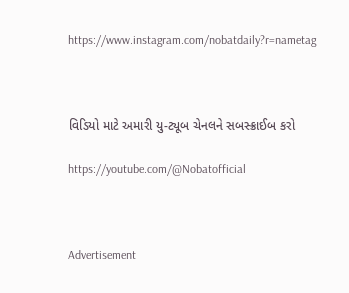https://www.instagram.com/nobatdaily?r=nametag



વિડિયો માટે અમારી યુ-ટ્યૂબ ચેનલને સબસ્ક્રાઈબ કરો

https://youtube.com/@Nobatofficial



Advertisement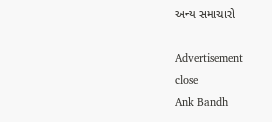અન્ય સમાચારો

Advertisement
close
Ank Bandh